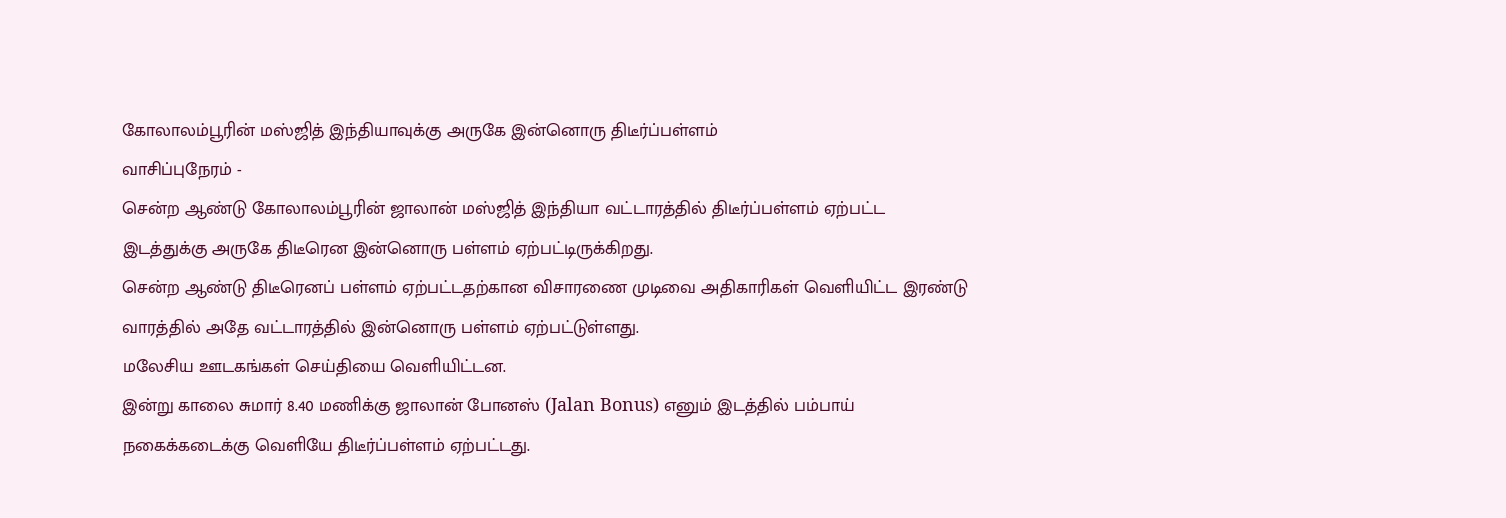கோலாலம்பூரின் மஸ்ஜித் இந்தியாவுக்கு அருகே இன்னொரு திடீர்ப்பள்ளம்
வாசிப்புநேரம் -
சென்ற ஆண்டு கோலாலம்பூரின் ஜாலான் மஸ்ஜித் இந்தியா வட்டாரத்தில் திடீர்ப்பள்ளம் ஏற்பட்ட இடத்துக்கு அருகே திடீரென இன்னொரு பள்ளம் ஏற்பட்டிருக்கிறது.
சென்ற ஆண்டு திடீரெனப் பள்ளம் ஏற்பட்டதற்கான விசாரணை முடிவை அதிகாரிகள் வெளியிட்ட இரண்டு வாரத்தில் அதே வட்டாரத்தில் இன்னொரு பள்ளம் ஏற்பட்டுள்ளது.
மலேசிய ஊடகங்கள் செய்தியை வெளியிட்டன.
இன்று காலை சுமார் 8.40 மணிக்கு ஜாலான் போனஸ் (Jalan Bonus) எனும் இடத்தில் பம்பாய் நகைக்கடைக்கு வெளியே திடீர்ப்பள்ளம் ஏற்பட்டது.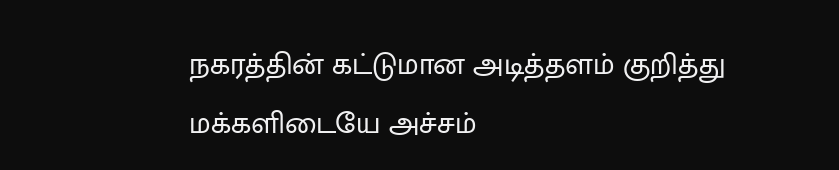நகரத்தின் கட்டுமான அடித்தளம் குறித்து மக்களிடையே அச்சம்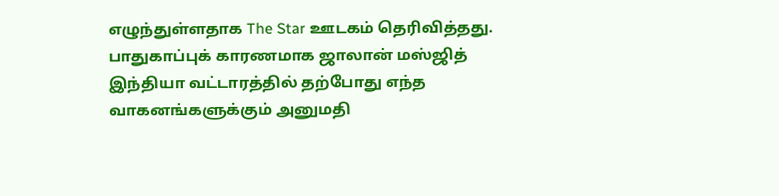எழுந்துள்ளதாக The Star ஊடகம் தெரிவித்தது.
பாதுகாப்புக் காரணமாக ஜாலான் மஸ்ஜித் இந்தியா வட்டாரத்தில் தற்போது எந்த வாகனங்களுக்கும் அனுமதி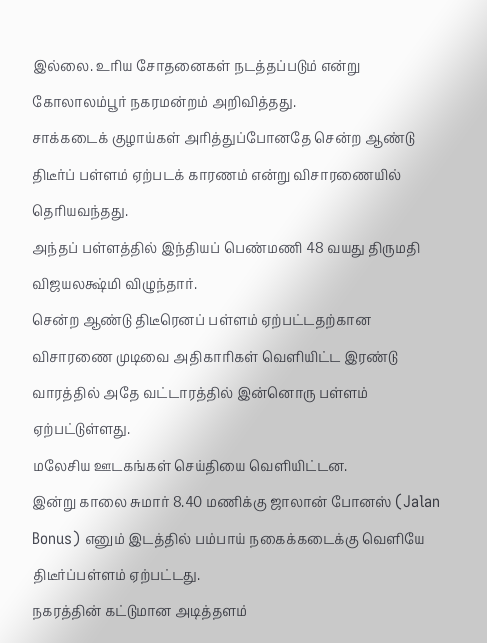இல்லை. உரிய சோதனைகள் நடத்தப்படும் என்று கோலாலம்பூர் நகரமன்றம் அறிவித்தது.
சாக்கடைக் குழாய்கள் அரித்துப்போனதே சென்ற ஆண்டு திடீர்ப் பள்ளம் ஏற்படக் காரணம் என்று விசாரணையில் தெரியவந்தது.
அந்தப் பள்ளத்தில் இந்தியப் பெண்மணி 48 வயது திருமதி விஜயலக்ஷ்மி விழுந்தார்.
சென்ற ஆண்டு திடீரெனப் பள்ளம் ஏற்பட்டதற்கான விசாரணை முடிவை அதிகாரிகள் வெளியிட்ட இரண்டு வாரத்தில் அதே வட்டாரத்தில் இன்னொரு பள்ளம் ஏற்பட்டுள்ளது.
மலேசிய ஊடகங்கள் செய்தியை வெளியிட்டன.
இன்று காலை சுமார் 8.40 மணிக்கு ஜாலான் போனஸ் (Jalan Bonus) எனும் இடத்தில் பம்பாய் நகைக்கடைக்கு வெளியே திடீர்ப்பள்ளம் ஏற்பட்டது.
நகரத்தின் கட்டுமான அடித்தளம்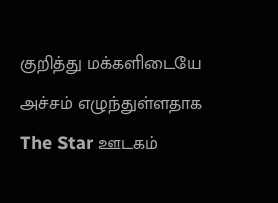குறித்து மக்களிடையே அச்சம் எழுந்துள்ளதாக The Star ஊடகம்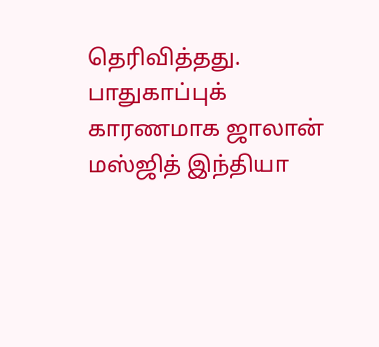தெரிவித்தது.
பாதுகாப்புக் காரணமாக ஜாலான் மஸ்ஜித் இந்தியா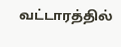வட்டாரத்தில்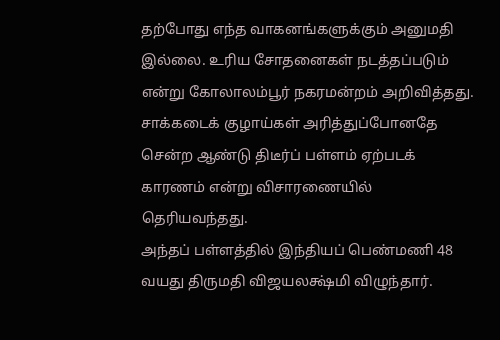தற்போது எந்த வாகனங்களுக்கும் அனுமதி இல்லை. உரிய சோதனைகள் நடத்தப்படும் என்று கோலாலம்பூர் நகரமன்றம் அறிவித்தது.
சாக்கடைக் குழாய்கள் அரித்துப்போனதே சென்ற ஆண்டு திடீர்ப் பள்ளம் ஏற்படக் காரணம் என்று விசாரணையில் தெரியவந்தது.
அந்தப் பள்ளத்தில் இந்தியப் பெண்மணி 48 வயது திருமதி விஜயலக்ஷ்மி விழுந்தார்.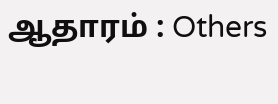ஆதாரம் : Others